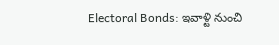Electoral Bonds: ఇవాళ్టి నుంచి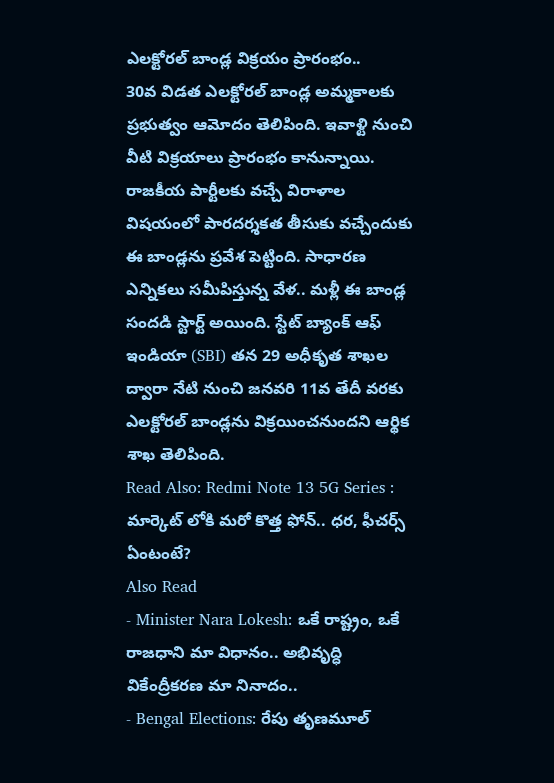ఎలక్టోరల్ బాండ్ల విక్రయం ప్రారంభం..
30వ విడత ఎలక్టోరల్ బాండ్ల అమ్మకాలకు ప్రభుత్వం ఆమోదం తెలిపింది. ఇవాళ్టి నుంచి వీటి విక్రయాలు ప్రారంభం కానున్నాయి. రాజకీయ పార్టీలకు వచ్చే విరాళాల విషయంలో పారదర్శకత తీసుకు వచ్చేందుకు ఈ బాండ్లను ప్రవేశ పెట్టింది. సాధారణ ఎన్నికలు సమీపిస్తున్న వేళ.. మళ్లీ ఈ బాండ్ల సందడి స్టార్ట్ అయింది. స్టేట్ బ్యాంక్ ఆఫ్ ఇండియా (SBI) తన 29 అధీకృత శాఖల ద్వారా నేటి నుంచి జనవరి 11వ తేదీ వరకు ఎలక్టోరల్ బాండ్లను విక్రయించనుందని ఆర్థిక శాఖ తెలిపింది.
Read Also: Redmi Note 13 5G Series : మార్కెట్ లోకి మరో కొత్త ఫోన్.. ధర, ఫీచర్స్ ఏంటంటే?
Also Read
- Minister Nara Lokesh: ఒకే రాష్ట్రం, ఒకే రాజధాని మా విధానం.. అభివృద్ధి వికేంద్రీకరణ మా నినాదం..
- Bengal Elections: రేపు తృణమూల్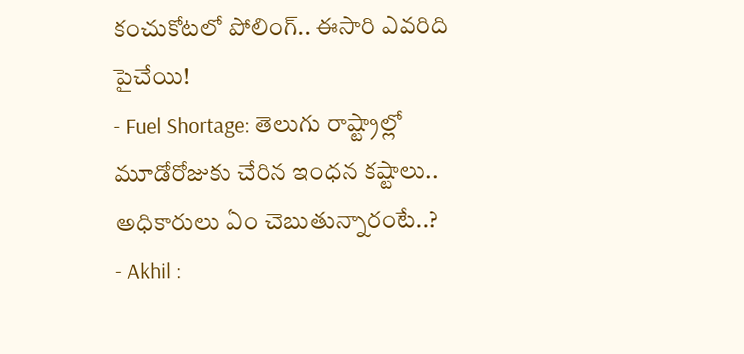కంచుకోటలో పోలింగ్.. ఈసారి ఎవరిది పైచేయి!
- Fuel Shortage: తెలుగు రాష్ట్రాల్లో మూడోరోజుకు చేరిన ఇంధన కష్టాలు.. అధికారులు ఏం చెబుతున్నారంటే..?
- Akhil :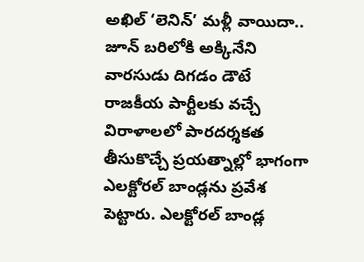అఖిల్ ‘లెనిన్’ మళ్లీ వాయిదా.. జూన్ బరిలోకి అక్కినేని వారసుడు దిగడం డౌటే
రాజకీయ పార్టీలకు వచ్చే విరాళాలలో పారదర్శకత తీసుకొచ్చే ప్రయత్నాల్లో భాగంగా ఎలక్టోరల్ బాండ్లను ప్రవేశ పెట్టారు. ఎలక్టోరల్ బాండ్ల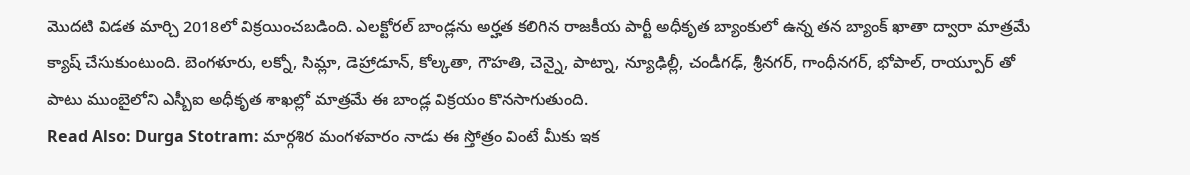మొదటి విడత మార్చి 2018లో విక్రయించబడింది. ఎలక్టోరల్ బాండ్లను అర్హత కలిగిన రాజకీయ పార్టీ అధీకృత బ్యాంకులో ఉన్న తన బ్యాంక్ ఖాతా ద్వారా మాత్రమే క్యాష్ చేసుకుంటుంది. బెంగళూరు, లక్నో, సిమ్లా, డెహ్రాడూన్, కోల్కతా, గౌహతి, చెన్నై, పాట్నా, న్యూఢిల్లీ, చండీగఢ్, శ్రీనగర్, గాంధీనగర్, భోపాల్, రాయ్పూర్ తో పాటు ముంబైలోని ఎస్బీఐ అధీకృత శాఖల్లో మాత్రమే ఈ బాండ్ల విక్రయం కొనసాగుతుంది.
Read Also: Durga Stotram: మార్గశిర మంగళవారం నాడు ఈ స్తోత్రం వింటే మీకు ఇక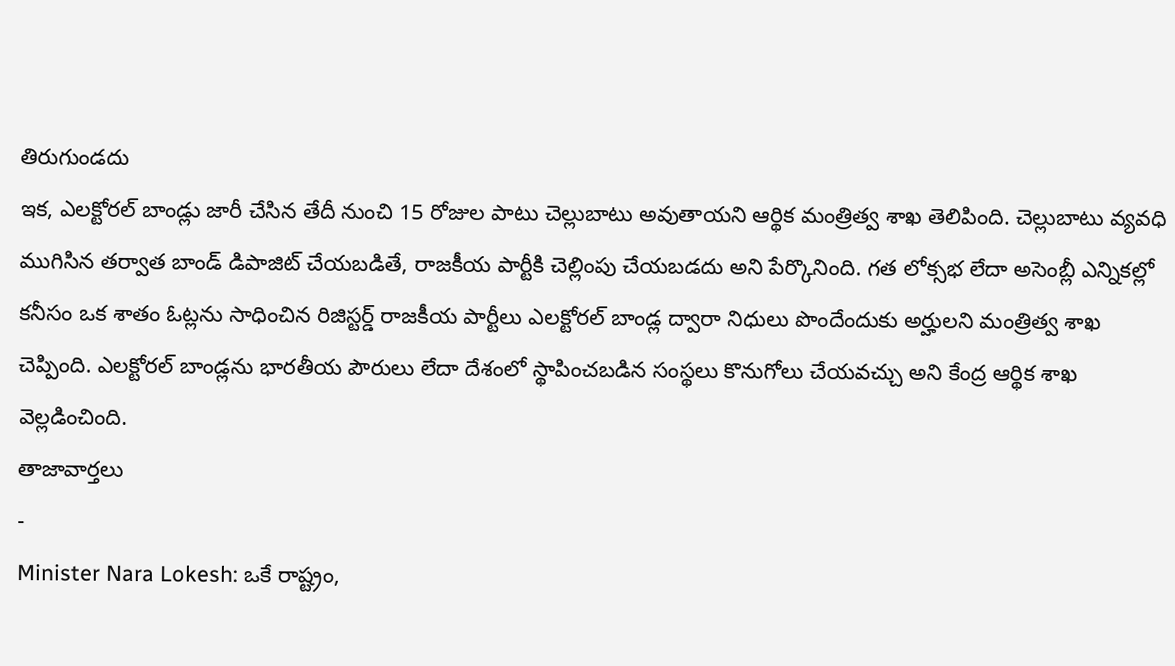తిరుగుండదు
ఇక, ఎలక్టోరల్ బాండ్లు జారీ చేసిన తేదీ నుంచి 15 రోజుల పాటు చెల్లుబాటు అవుతాయని ఆర్థిక మంత్రిత్వ శాఖ తెలిపింది. చెల్లుబాటు వ్యవధి ముగిసిన తర్వాత బాండ్ డిపాజిట్ చేయబడితే, రాజకీయ పార్టీకి చెల్లింపు చేయబడదు అని పేర్కొనింది. గత లోక్సభ లేదా అసెంబ్లీ ఎన్నికల్లో కనీసం ఒక శాతం ఓట్లను సాధించిన రిజిస్టర్డ్ రాజకీయ పార్టీలు ఎలక్టోరల్ బాండ్ల ద్వారా నిధులు పొందేందుకు అర్హులని మంత్రిత్వ శాఖ చెప్పింది. ఎలక్టోరల్ బాండ్లను భారతీయ పౌరులు లేదా దేశంలో స్థాపించబడిన సంస్థలు కొనుగోలు చేయవచ్చు అని కేంద్ర ఆర్థిక శాఖ వెల్లడించింది.
తాజావార్తలు
-
Minister Nara Lokesh: ఒకే రాష్ట్రం,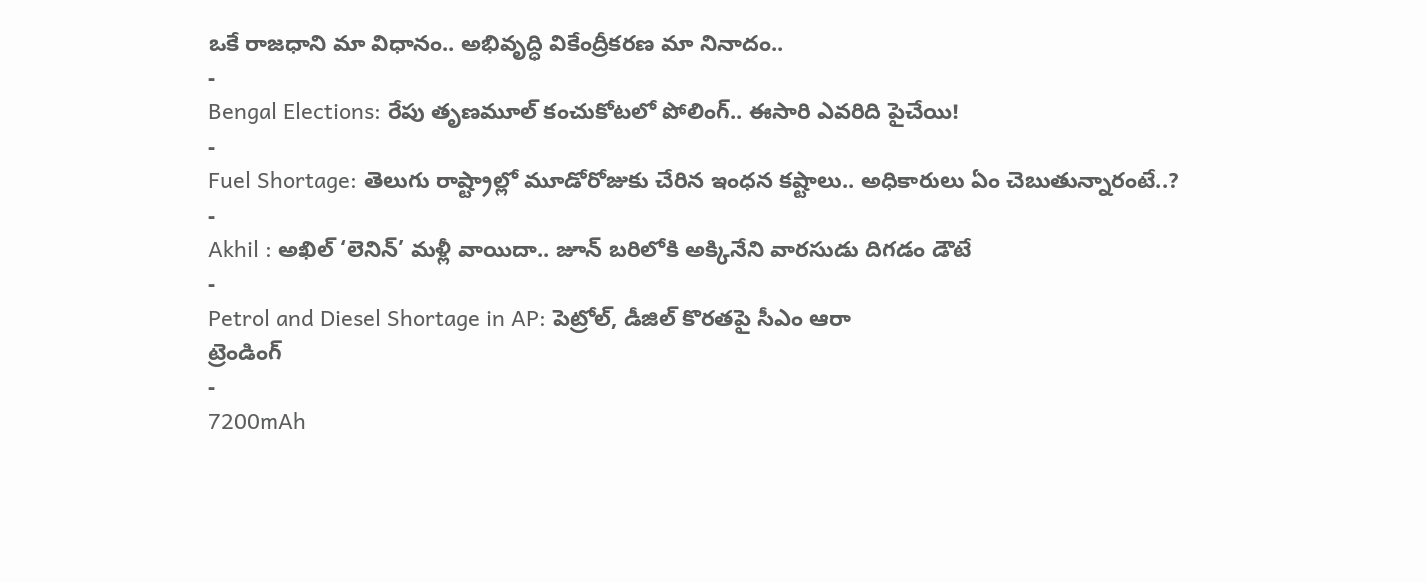ఒకే రాజధాని మా విధానం.. అభివృద్ధి వికేంద్రీకరణ మా నినాదం..
-
Bengal Elections: రేపు తృణమూల్ కంచుకోటలో పోలింగ్.. ఈసారి ఎవరిది పైచేయి!
-
Fuel Shortage: తెలుగు రాష్ట్రాల్లో మూడోరోజుకు చేరిన ఇంధన కష్టాలు.. అధికారులు ఏం చెబుతున్నారంటే..?
-
Akhil : అఖిల్ ‘లెనిన్’ మళ్లీ వాయిదా.. జూన్ బరిలోకి అక్కినేని వారసుడు దిగడం డౌటే
-
Petrol and Diesel Shortage in AP: పెట్రోల్, డీజిల్ కొరతపై సీఎం ఆరా
ట్రెండింగ్
-
7200mAh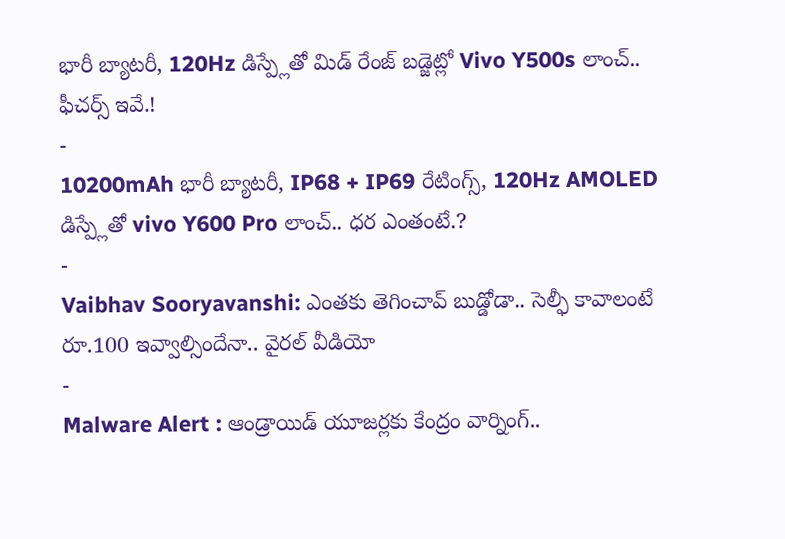భారీ బ్యాటరీ, 120Hz డిస్ప్లేతో మిడ్ రేంజ్ బడ్జెట్లో Vivo Y500s లాంచ్.. ఫీచర్స్ ఇవే.!
-
10200mAh భారీ బ్యాటరీ, IP68 + IP69 రేటింగ్స్, 120Hz AMOLED డిస్ప్లేతో vivo Y600 Pro లాంచ్.. ధర ఎంతంటే.?
-
Vaibhav Sooryavanshi: ఎంతకు తెగించావ్ బుడ్డోడా.. సెల్ఫీ కావాలంటే రూ.100 ఇవ్వాల్సిందేనా.. వైరల్ వీడియో
-
Malware Alert : ఆండ్రాయిడ్ యూజర్లకు కేంద్రం వార్నింగ్..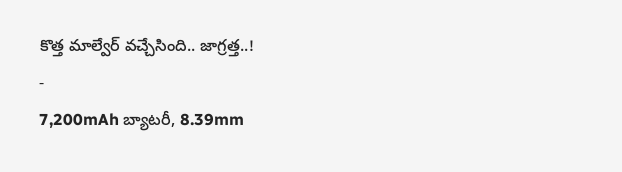కొత్త మాల్వేర్ వచ్చేసింది.. జాగ్రత్త..!
-
7,200mAh బ్యాటరీ, 8.39mm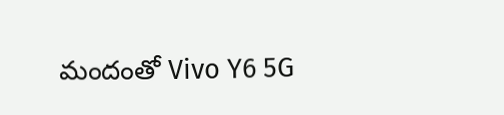మందంతో Vivo Y6 5G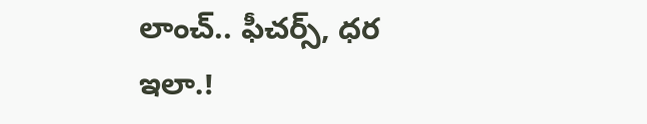లాంచ్.. ఫీచర్స్, ధర ఇలా.!